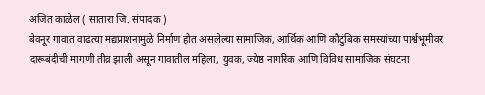अजित काळेल ( सातारा जि. संपादक )
बेवनूर गावात वाढत्या मद्यप्राशनामुळे निर्माण होत असलेल्या सामाजिक, आर्थिक आणि कौटुंबिक समस्यांच्या पार्श्वभूमीवर दारूबंदीची मागणी तीव्र झाली असून गावातील महिला, युवक, ज्येष्ठ नागरिक आणि विविध सामाजिक संघटना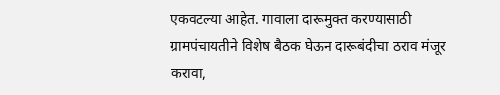एकवटल्या आहेत. गावाला दारूमुक्त करण्यासाठी ग्रामपंचायतीने विशेष बैठक घेऊन दारूबंदीचा ठराव मंजूर करावा,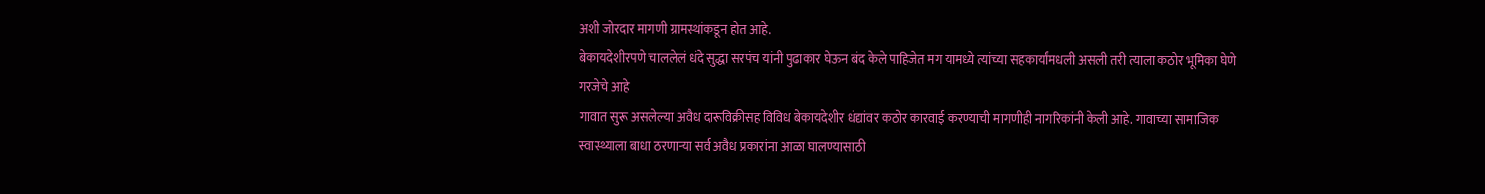अशी जोरदार मागणी ग्रामस्थांकडून होत आहे.
बेकायदेशीरपणे चाललेलं धंदे सुद्धा सरपंच यांनी पुढाकार घेऊन बंद केले पाहिजेत मग यामध्ये त्यांच्या सहकार्यांमधली असली तरी त्याला कठोर भूमिका घेणे गरजेचे आहे
गावात सुरू असलेल्या अवैध दारूविक्रीसह विविध बेकायदेशीर धंद्यांवर कठोर कारवाई करण्याची मागणीही नागरिकांनी केली आहे. गावाच्या सामाजिक स्वास्थ्याला बाधा ठरणाऱ्या सर्व अवैध प्रकारांना आळा घालण्यासाठी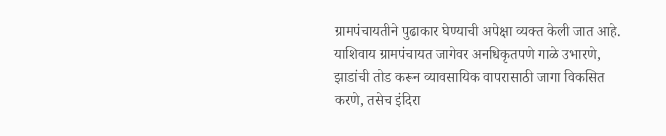ग्रामपंचायतीने पुढाकार घेण्याची अपेक्षा व्यक्त केली जात आहे.
याशिवाय ग्रामपंचायत जागेवर अनधिकृतपणे गाळे उभारणे, झाडांची तोड करून व्यावसायिक वापरासाठी जागा विकसित करणे, तसेच इंदिरा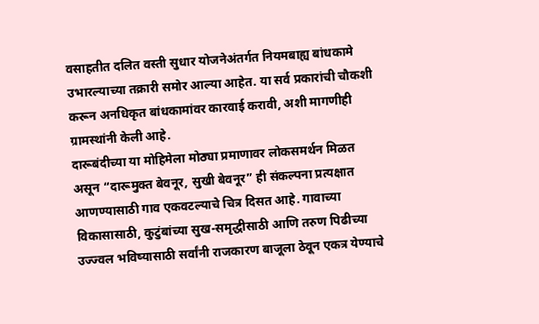वसाहतीत दलित वस्ती सुधार योजनेअंतर्गत नियमबाह्य बांधकामे उभारल्याच्या तक्रारी समोर आल्या आहेत. या सर्व प्रकारांची चौकशी करून अनधिकृत बांधकामांवर कारवाई करावी, अशी मागणीही ग्रामस्थांनी केली आहे.
दारूबंदीच्या या मोहिमेला मोठ्या प्रमाणावर लोकसमर्थन मिळत असून “दारूमुक्त बेवनूर, सुखी बेवनूर” ही संकल्पना प्रत्यक्षात आणण्यासाठी गाव एकवटल्याचे चित्र दिसत आहे. गावाच्या विकासासाठी, कुटुंबांच्या सुख-समृद्धीसाठी आणि तरुण पिढीच्या उज्ज्वल भविष्यासाठी सर्वांनी राजकारण बाजूला ठेवून एकत्र येण्याचे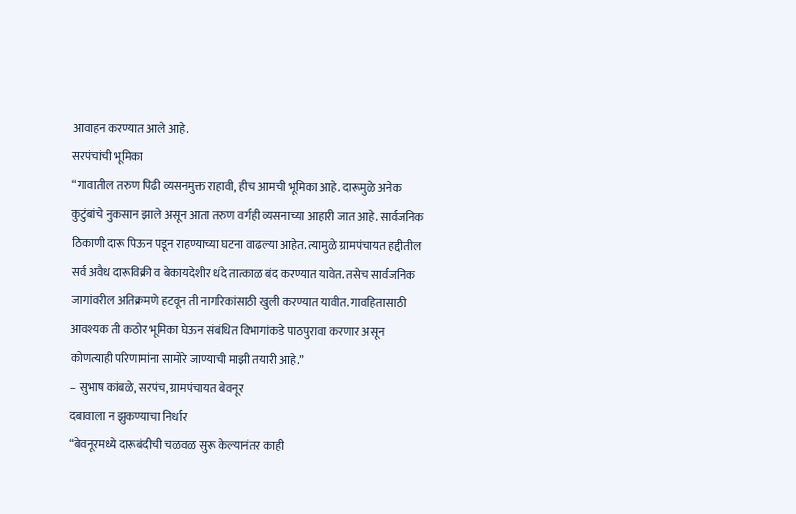आवाहन करण्यात आले आहे.
सरपंचांची भूमिका
“गावातील तरुण पिढी व्यसनमुक्त राहावी, हीच आमची भूमिका आहे. दारूमुळे अनेक कुटुंबांचे नुकसान झाले असून आता तरुण वर्गही व्यसनाच्या आहारी जात आहे. सार्वजनिक ठिकाणी दारू पिऊन पडून राहण्याच्या घटना वाढल्या आहेत. त्यामुळे ग्रामपंचायत हद्दीतील सर्व अवैध दारूविक्री व बेकायदेशीर धंदे तात्काळ बंद करण्यात यावेत. तसेच सार्वजनिक जागांवरील अतिक्रमणे हटवून ती नागरिकांसाठी खुली करण्यात यावीत. गावहितासाठी आवश्यक ती कठोर भूमिका घेऊन संबंधित विभागांकडे पाठपुरावा करणार असून कोणत्याही परिणामांना सामोरे जाण्याची माझी तयारी आहे.”
– सुभाष कांबळे, सरपंच, ग्रामपंचायत बेवनूर
दबावाला न झुकण्याचा निर्धार
“बेवनूरमध्ये दारूबंदीची चळवळ सुरू केल्यानंतर काही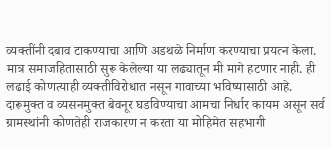व्यक्तींनी दबाव टाकण्याचा आणि अडथळे निर्माण करण्याचा प्रयत्न केला. मात्र समाजहितासाठी सुरू केलेल्या या लढ्यातून मी मागे हटणार नाही. ही लढाई कोणत्याही व्यक्तीविरोधात नसून गावाच्या भविष्यासाठी आहे. दारूमुक्त व व्यसनमुक्त बेवनूर घडविण्याचा आमचा निर्धार कायम असून सर्व ग्रामस्थांनी कोणतेही राजकारण न करता या मोहिमेत सहभागी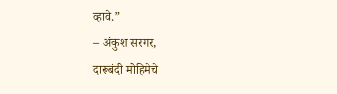व्हावे.”
– अंकुश सरगर,
दारूबंदी मोहिमेचे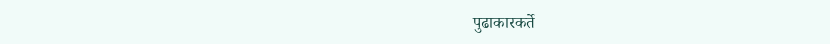पुढाकारकर्ते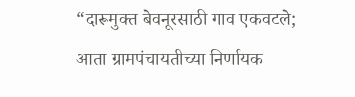“दारूमुक्त बेवनूरसाठी गाव एकवटले; आता ग्रामपंचायतीच्या निर्णायक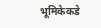भूमिकेकडे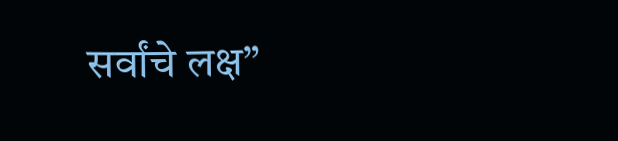सर्वांचे लक्ष”